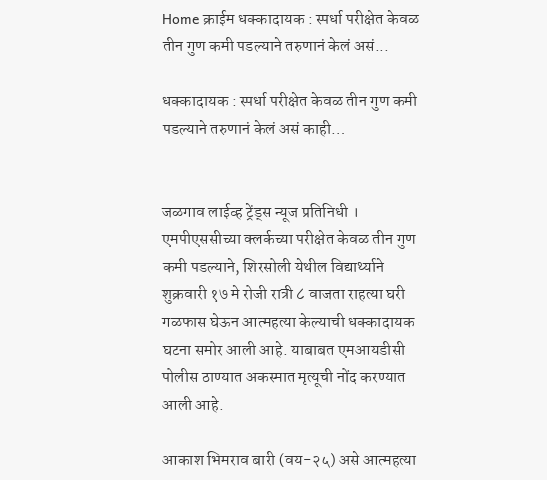Home क्राईम धक्कादायक : स्पर्धा परीक्षेत केवळ तीन गुण कमी पडल्याने तरुणानं केलं असं...

धक्कादायक : स्पर्धा परीक्षेत केवळ तीन गुण कमी पडल्याने तरुणानं केलं असं काही…


जळगाव लाईव्ह ट्रेंड्स न्यूज प्रतिनिधी । एमपीएससीच्या क्लर्कच्या परीक्षेत केवळ तीन गुण कमी पडल्याने, शिरसोली येथील विद्यार्थ्याने शुक्रवारी १७ मे रोजी रात्री ८ वाजता राहत्या घरी गळफास घेऊन आत्महत्या केल्याची धक्कादायक घटना समोर आली आहे. याबाबत एमआयडीसी पोलीस ठाण्यात अकस्मात मृत्यूची नोंद करण्यात आली आहे.

आकाश भिमराव बारी (वय-२५) असे आत्महत्या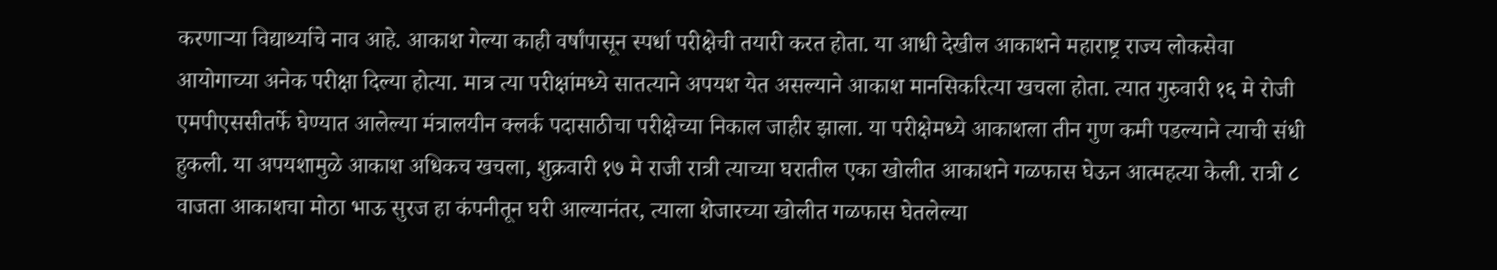करणाऱ्या विद्यार्थ्याचे नाव आहे. आकाश गेल्या काही वर्षांपासून स्पर्धा परीक्षेची तयारी करत होता. या आधी देखील आकाशने महाराष्ट्र राज्य लोकसेवा आयोगाच्या अनेक परीक्षा दिल्या होत्या. मात्र त्या परीक्षांमध्ये सातत्याने अपयश येत असल्याने आकाश मानसिकरित्या खचला होता. त्यात गुरुवारी १६ मे रोजी एमपीएससीतर्फे घेण्यात आलेल्या मंत्रालयीन क्लर्क पदासाठीचा परीक्षेच्या निकाल जाहीर झाला. या परीक्षेमध्ये आकाशला तीन गुण कमी पडल्याने त्याची संधी हुकली. या अपयशामुळे आकाश अधिकच खचला, शुक्रवारी १७ मे राजी रात्री त्याच्या घरातील एका खोलीत आकाशने गळफास घेऊन आत्महत्या केली. रात्री ८ वाजता आकाशचा मोठा भाऊ सुरज हा कंपनीतून घरी आल्यानंतर, त्याला शेजारच्या खोलीत गळफास घेतलेल्या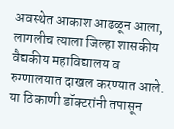अवस्थेत आकाश आढळून आला, लागलीच त्याला जिल्हा शासकीय वैद्यकीय महाविद्यालय व रुग्णालयात दाखल करण्यात आले. या ठिकाणी डॉक्टरांनी तपासून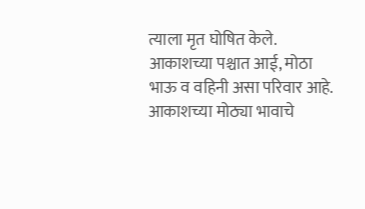त्याला मृत घोषित केले. आकाशच्या पश्चात आई, मोठा भाऊ व वहिनी असा परिवार आहे. आकाशच्या मोठ्या भावाचे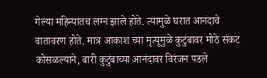गेल्या महिन्यातच लग्न झाले होते. त्यामुळे घरात आनंदाचे वातावरण होते. मात्र आकाश च्या मृत्यूमुळे कुटुंबावर मोठे संकट कोसळल्याने, बारी कुटुंबाच्या आनंदावर विरंजन पडले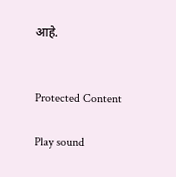आहे.


Protected Content

Play sound